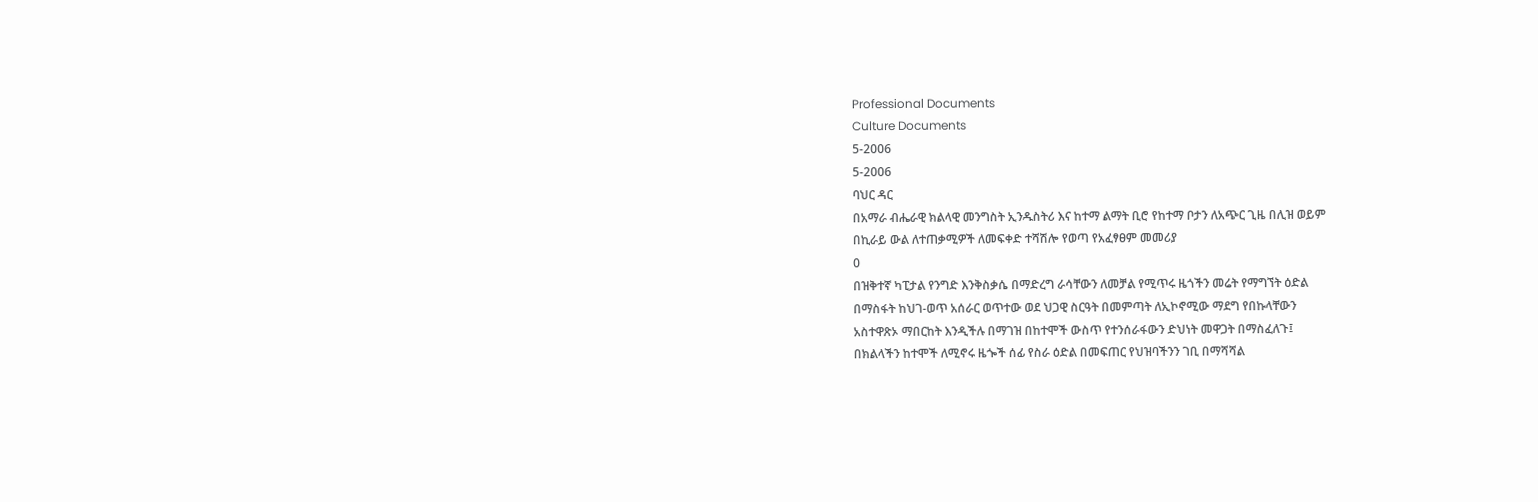Professional Documents
Culture Documents
5-2006
5-2006
ባህር ዳር
በአማራ ብሔራዊ ክልላዊ መንግስት ኢንዱስትሪ እና ከተማ ልማት ቢሮ የከተማ ቦታን ለአጭር ጊዜ በሊዝ ወይም
በኪራይ ውል ለተጠቃሚዎች ለመፍቀድ ተሻሽሎ የወጣ የአፈፃፀም መመሪያ
0
በዝቅተኛ ካፒታል የንግድ እንቅስቃሴ በማድረግ ራሳቸውን ለመቻል የሚጥሩ ዜጎችን መሬት የማግኘት ዕድል
በማስፋት ከህገ-ወጥ አሰራር ወጥተው ወደ ህጋዊ ስርዓት በመምጣት ለኢኮኖሚው ማደግ የበኩላቸውን
አስተዋጽኦ ማበርከት እንዲችሉ በማገዝ በከተሞች ውስጥ የተንሰራፋውን ድህነት መዋጋት በማስፈለጉ፤
በክልላችን ከተሞች ለሚኖሩ ዜጐች ሰፊ የስራ ዕድል በመፍጠር የህዝባችንን ገቢ በማሻሻል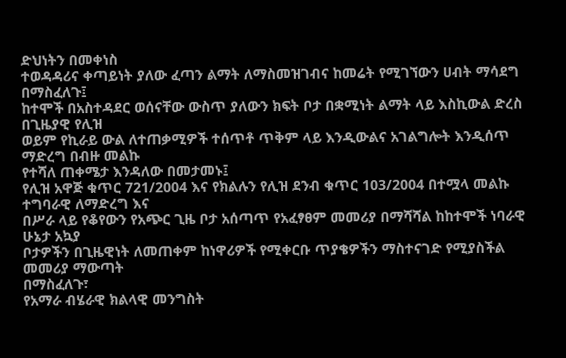ድህነትን በመቀነስ
ተወዳዳሪና ቀጣይነት ያለው ፈጣን ልማት ለማስመዝገብና ከመሬት የሚገኘውን ሀብት ማሳደግ በማስፈለጉ፤
ከተሞች በአስተዳደር ወሰናቸው ውስጥ ያለውን ክፍት ቦታ በቋሚነት ልማት ላይ እስኪውል ድረስ በጊዜያዊ የሊዝ
ወይም የኪራይ ውል ለተጠቃሚዎች ተሰጥቶ ጥቅም ላይ እንዲውልና አገልግሎት እንዲሰጥ ማድረግ በብዙ መልኩ
የተሻለ ጠቀሜታ እንዳለው በመታመኑ፤
የሊዝ አዋጅ ቁጥር 721/2004 እና የክልሉን የሊዝ ደንብ ቁጥር 103/2004 በተሟላ መልኩ ተግባራዊ ለማድረግ እና
በሥራ ላይ የቆየውን የአጭር ጊዜ ቦታ አሰጣጥ የአፈፃፀም መመሪያ በማሻሻል ከከተሞች ነባራዊ ሁኔታ አኳያ
ቦታዎችን በጊዜዊነት ለመጠቀም ከነዋሪዎች የሚቀርቡ ጥያቄዎችን ማስተናገድ የሚያስችል መመሪያ ማውጣት
በማስፈለጉ፣
የአማራ ብሄራዊ ክልላዊ መንግስት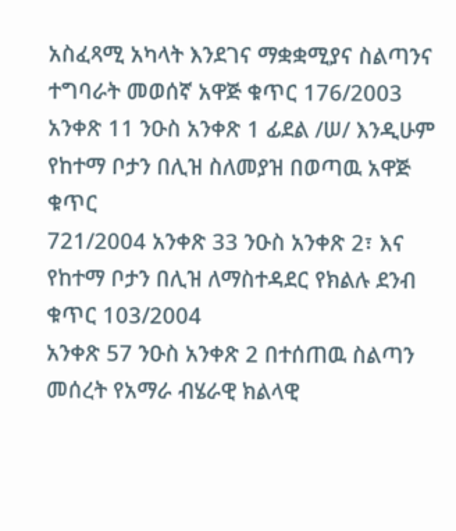አስፈጻሚ አካላት እንደገና ማቋቋሚያና ስልጣንና ተግባራት መወሰኛ አዋጅ ቁጥር 176/2003
አንቀጽ 11 ንዑስ አንቀጽ 1 ፊደል /ሠ/ እንዲሁም የከተማ ቦታን በሊዝ ስለመያዝ በወጣዉ አዋጅ ቁጥር
721/2004 አንቀጽ 33 ንዑስ አንቀጽ 2፣ እና የከተማ ቦታን በሊዝ ለማስተዳደር የክልሉ ደንብ ቁጥር 103/2004
አንቀጽ 57 ንዑስ አንቀጽ 2 በተሰጠዉ ስልጣን መሰረት የአማራ ብሄራዊ ክልላዊ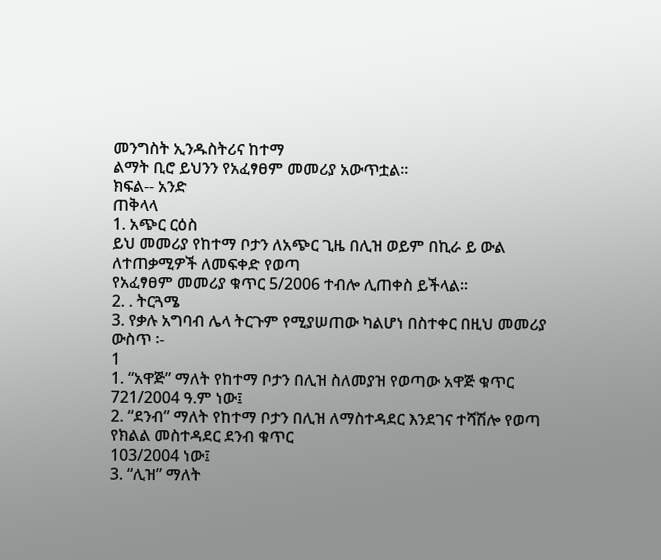መንግስት ኢንዱስትሪና ከተማ
ልማት ቢሮ ይህንን የአፈፃፀም መመሪያ አውጥቷል፡፡
ክፍል-- አንድ
ጠቅላላ
1. አጭር ርዕስ
ይህ መመሪያ የከተማ ቦታን ለአጭር ጊዜ በሊዝ ወይም በኪራ ይ ውል ለተጠቃሚዎች ለመፍቀድ የወጣ
የአፈፃፀም መመሪያ ቁጥር 5/2006 ተብሎ ሊጠቀስ ይችላል፡፡
2. . ትርጓሜ
3. የቃሉ አግባብ ሌላ ትርጉም የሚያሠጠው ካልሆነ በስተቀር በዚህ መመሪያ ውስጥ ፡-
1
1. “አዋጅ” ማለት የከተማ ቦታን በሊዝ ስለመያዝ የወጣው አዋጅ ቁጥር 721/2004 ዓ.ም ነው፤
2. “ደንብ” ማለት የከተማ ቦታን በሊዝ ለማስተዳደር እንደገና ተሻሽሎ የወጣ የክልል መስተዳደር ደንብ ቁጥር
103/2004 ነው፤
3. “ሊዝ” ማለት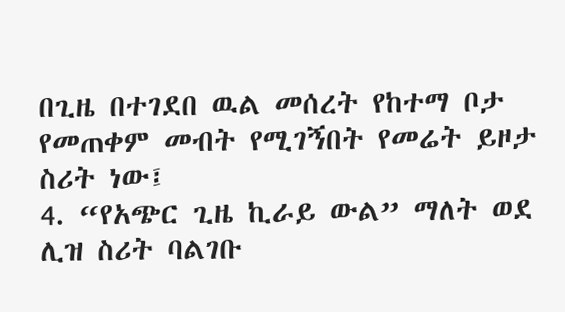በጊዜ በተገደበ ዉል መሰረት የከተማ ቦታ የመጠቀም መብት የሚገኝበት የመሬት ይዞታ
ስሪት ነው፤
4. “የአጭር ጊዜ ኪራይ ውል” ማለት ወደ ሊዝ ስሪት ባልገቡ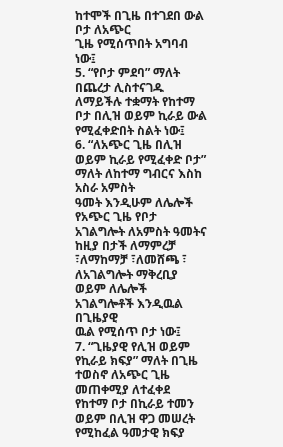ከተሞች በጊዜ በተገደበ ውል ቦታ ለአጭር
ጊዜ የሚሰጥበት አግባብ ነው፤
5. “የቦታ ምደባ” ማለት በጨረታ ሊስተናገዱ ለማይችሉ ተቋማት የከተማ ቦታ በሊዝ ወይም ኪራይ ውል
የሚፈቀድበት ስልት ነው፤
6. “ለአጭር ጊዜ በሊዝ ወይም ኪራይ የሚፈቀድ ቦታ” ማለት ለከተማ ግብርና እስከ አስራ አምስት
ዓመት እንዲሁም ለሌሎች የአጭር ጊዜ የቦታ አገልግሎት ለአምስት ዓመትና ከዚያ በታች ለማምረቻ
፣ለማከማቻ ፣ለመሸጫ ፣ ለአገልግሎት ማቅረቢያ ወይም ለሌሎች አገልግሎቶች እንዲዉል በጊዜያዊ
ዉል የሚሰጥ ቦታ ነው፤
7. “ጊዜያዊ የሊዝ ወይም የኪራይ ክፍያ” ማለት በጊዜ ተወስኖ ለአጭር ጊዜ መጠቀሚያ ለተፈቀደ
የከተማ ቦታ በኪራይ ተመን ወይም በሊዝ ዋጋ መሠረት የሚከፈል ዓመታዊ ክፍያ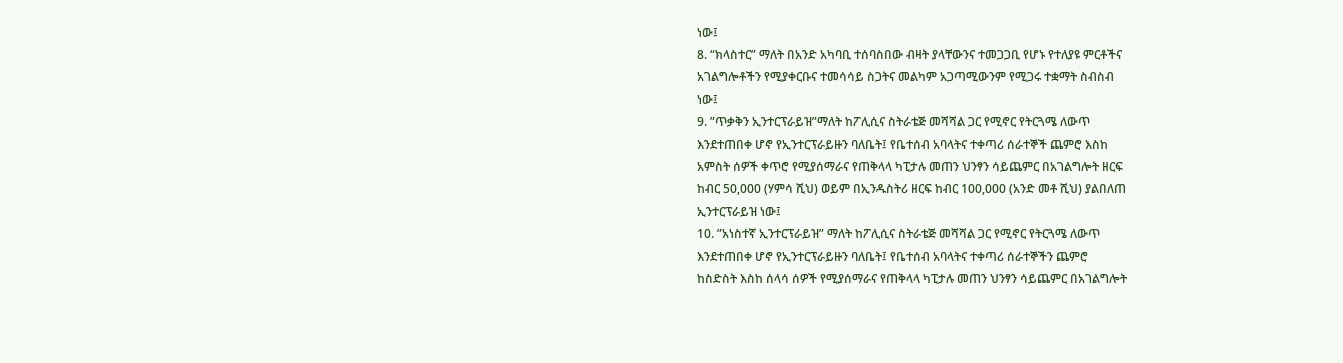ነው፤
8. “ክላስተር” ማለት በአንድ አካባቢ ተሰባስበው ብዛት ያላቸውንና ተመጋጋቢ የሆኑ የተለያዩ ምርቶችና
አገልግሎቶችን የሚያቀርቡና ተመሳሳይ ስጋትና መልካም አጋጣሚውንም የሚጋሩ ተቋማት ስብስብ
ነው፤
9. ”ጥቃቅን ኢንተርፕራይዝ”ማለት ከፖሊሲና ስትራቴጅ መሻሻል ጋር የሚኖር የትርጓሜ ለውጥ
እንደተጠበቀ ሆኖ የኢንተርፕራይዙን ባለቤት፤ የቤተሰብ አባላትና ተቀጣሪ ሰራተኞች ጨምሮ እስከ
አምስት ሰዎች ቀጥሮ የሚያሰማራና የጠቅላላ ካፒታሉ መጠን ህንፃን ሳይጨምር በአገልግሎት ዘርፍ
ከብር 50,000 (ሃምሳ ሺህ) ወይም በኢንዱስትሪ ዘርፍ ከብር 100,000 (አንድ መቶ ሺህ) ያልበለጠ
ኢንተርፕራይዝ ነው፤
10. ”አነስተኛ ኢንተርፕራይዝ” ማለት ከፖሊሲና ስትራቴጅ መሻሻል ጋር የሚኖር የትርጓሜ ለውጥ
እንደተጠበቀ ሆኖ የኢንተርፕራይዙን ባለቤት፤ የቤተሰብ አባላትና ተቀጣሪ ሰራተኞችን ጨምሮ
ከስድስት እስከ ሰላሳ ሰዎች የሚያሰማራና የጠቅላላ ካፒታሉ መጠን ህንፃን ሳይጨምር በአገልግሎት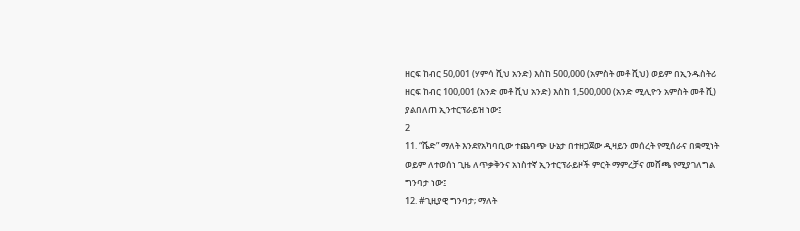ዘርፍ ከብር 50,001 (ሃምሳ ሺህ አንድ) እስከ 500,000 (አምስት መቶ ሺህ) ወይም በኢንዱስትሪ
ዘርፍ ከብር 100,001 (አንድ መቶ ሺህ አንድ) እስከ 1,500,000 (አንድ ሚሊዮን አምስት መቶ ሺ)
ያልበለጠ ኢንተርፕራይዝ ነው፤
2
11. “ሼድ” ማለት እንደየአካባቢው ተጨባጭ ሁኔታ በተዘጋጀው ዲዛይን መሰረት የሚሰራና በቋሚነት
ወይም ለተወሰነ ጊዜ ለጥቃቅንና አነስተኛ ኢንተርፕራይዞች ምርት ማምረቻና መሸጫ የሚያገለግል
ግንባታ ነው፤
12. #ጊዚያዊ ግንባታ; ማለት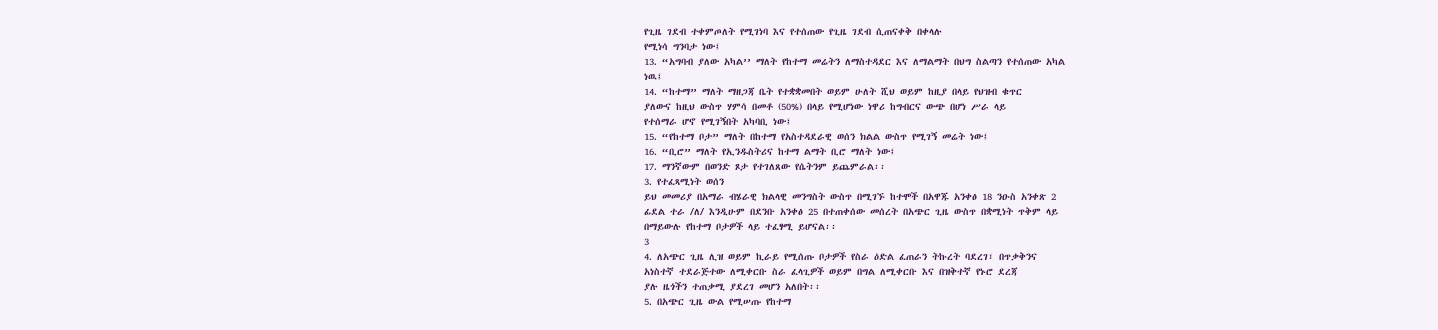የጊዜ ገደብ ተቀምጦለት የሚገነባ እና የተሰጠው የጊዜ ገደብ ሲጠናቀቅ በቀላሉ
የሚነሳ ግንባታ ነው፤
13. “አግባብ ያለው አካል’’ ማለት የከተማ መሬትን ለማስተዳደር እና ለማልማት በህግ ስልጣን የተሰጠው አካል
ነዉ፤
14. “ከተማ” ማለት ማዘጋጃ ቤት የተቋቋመበት ወይም ሁለት ሺህ ወይም ከዚያ በላይ የህዝብ ቁጥር
ያለውና ከዚህ ውስጥ ሃምሳ በመቶ (50%) በላይ የሚሆነው ነዋሪ ከግብርና ውጭ በሆነ ሥራ ላይ
የተሰማራ ሆኖ የሚገኝበት አካባቢ ነው፤
15. “የከተማ ቦታ” ማለት በከተማ የአስተዳደራዊ ወሰን ክልል ውስጥ የሚገኝ መሬት ነው፤
16. “ቢሮ” ማለት የኢንዱስትሪና ከተማ ልማት ቢሮ ማለት ነው፤
17. ማንኛውም በወንድ ጾታ የተገለጸው የሴትንም ይጨምራል፡፡
3. የተፈጻሚነት ወሰን
ይህ መመሪያ በአማራ ብሄራዊ ክልላዊ መንግስት ውስጥ በሚገኙ ከተሞች በአዋጁ አንቀፅ 18 ንዑስ አንቀጽ 2
ፊደል ተራ /ለ/ እንዲሁም በደንቡ አንቀፅ 25 በተጠቀሰው መሰረት በአጭር ጊዜ ውስጥ በቋሚነት ጥቅም ላይ
በማይውሉ የከተማ ቦታዎች ላይ ተፈፃሚ ይሆናል፡፡
3
4. ለአጭር ጊዜ ሊዝ ወይም ኪራይ የሚሰጡ ቦታዎች የስራ ዕድል ፈጠራን ትኩረት ባደረገ፣ በጥቃቅንና
አነስተኛ ተደራጅተው ለሚቀርቡ ስራ ፈላጊዎች ወይም በግል ለሚቀርቡ እና በዝቅተኛ የኑሮ ደረጃ
ያሉ ዜጎችን ተጠቃሚ ያደረገ መሆን አለበት፡፡
5. በአጭር ጊዜ ውል የሚሠጡ የከተማ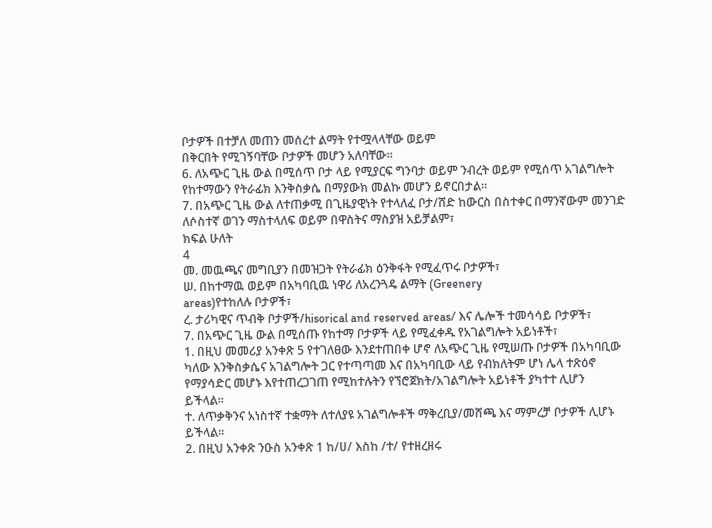ቦታዎች በተቻለ መጠን መሰረተ ልማት የተሟላላቸው ወይም
በቅርበት የሚገኝባቸው ቦታዎች መሆን አለባቸው፡፡
6. ለአጭር ጊዜ ውል በሚሰጥ ቦታ ላይ የሚያርፍ ግንባታ ወይም ንብረት ወይም የሚሰጥ አገልግሎት
የከተማውን የትራፊክ እንቅስቃሴ በማያውክ መልኩ መሆን ይኖርበታል፡፡
7. በአጭር ጊዜ ውል ለተጠቃሚ በጊዜያዊነት የተላለፈ ቦታ/ሸድ ከውርስ በስተቀር በማንኛውም መንገድ
ለሶስተኛ ወገን ማስተላለፍ ወይም በዋስትና ማስያዝ አይቻልም፣
ክፍል ሁለት
4
መ. መዉጫና መግቢያን በመዝጋት የትራፊክ ዕንቅፋት የሚፈጥሩ ቦታዎች፣
ሠ. በከተማዉ ወይም በአካባቢዉ ነዋሪ ለአረንጓዴ ልማት (Greenery
areas)የተከለሉ ቦታዎች፣
ረ. ታሪካዊና ጥብቅ ቦታዎች/hisorical and reserved areas/ እና ሌሎች ተመሳሳይ ቦታዎች፣
7. በአጭር ጊዜ ውል በሚሰጡ የከተማ ቦታዎች ላይ የሚፈቀዱ የአገልግሎት አይነቶች፣
1. በዚህ መመሪያ አንቀጽ 5 የተገለፀው እንደተጠበቀ ሆኖ ለአጭር ጊዜ የሚሠጡ ቦታዎች በአካባቢው
ካለው እንቅስቃሴና አገልግሎት ጋር የተጣጣመ እና በአካባቢው ላይ የብክለትም ሆነ ሌላ ተጽዕኖ
የማያሳድር መሆኑ እየተጠረጋገጠ የሚከተሉትን የኘሮጀክት/አገልግሎት አይነቶች ያካተተ ሊሆን
ይችላል፡፡
ተ. ለጥቃቅንና አነስተኛ ተቋማት ለተለያዩ አገልግሎቶች ማቅረቢያ/መሸጫ እና ማምረቻ ቦታዎች ሊሆኑ ይችላል፡፡
2. በዚህ አንቀጽ ንዑስ አንቀጽ 1 ከ/ሀ/ እስከ /ተ/ የተዘረዘሩ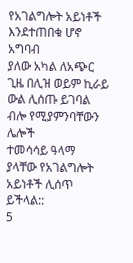የአገልግሎት አይነቶች እንደተጠበቁ ሆኖ አግባብ
ያለው አካል ለአጭር ጊዜ በሊዝ ወይም ኪራይ ውል ሊሰጡ ይገባል ብሎ የሚያምንባቸውን ሌሎች
ተመሳሳይ ዓላማ ያላቸው የአገልግሎት አይነቶች ሊሰጥ ይችላል::
5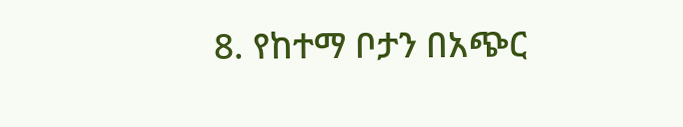8. የከተማ ቦታን በአጭር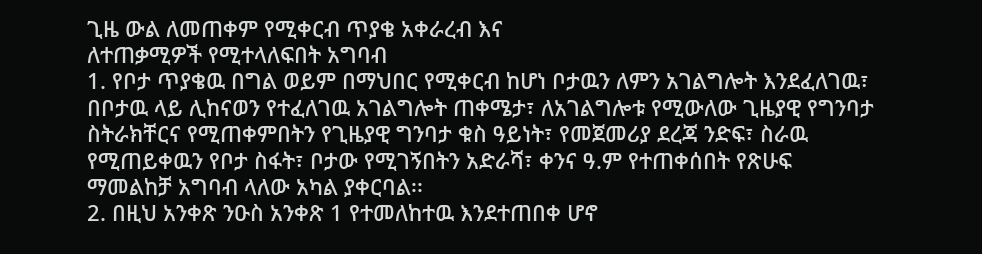ጊዜ ውል ለመጠቀም የሚቀርብ ጥያቄ አቀራረብ እና
ለተጠቃሚዎች የሚተላለፍበት አግባብ
1. የቦታ ጥያቄዉ በግል ወይም በማህበር የሚቀርብ ከሆነ ቦታዉን ለምን አገልግሎት እንደፈለገዉ፣
በቦታዉ ላይ ሊከናወን የተፈለገዉ አገልግሎት ጠቀሜታ፣ ለአገልግሎቱ የሚውለው ጊዜያዊ የግንባታ
ስትራክቸርና የሚጠቀምበትን የጊዜያዊ ግንባታ ቁስ ዓይነት፣ የመጀመሪያ ደረጃ ንድፍ፣ ስራዉ
የሚጠይቀዉን የቦታ ስፋት፣ ቦታው የሚገኝበትን አድራሻ፣ ቀንና ዓ.ም የተጠቀሰበት የጽሁፍ
ማመልከቻ አግባብ ላለው አካል ያቀርባል፡፡
2. በዚህ አንቀጽ ንዑስ አንቀጽ 1 የተመለከተዉ እንደተጠበቀ ሆኖ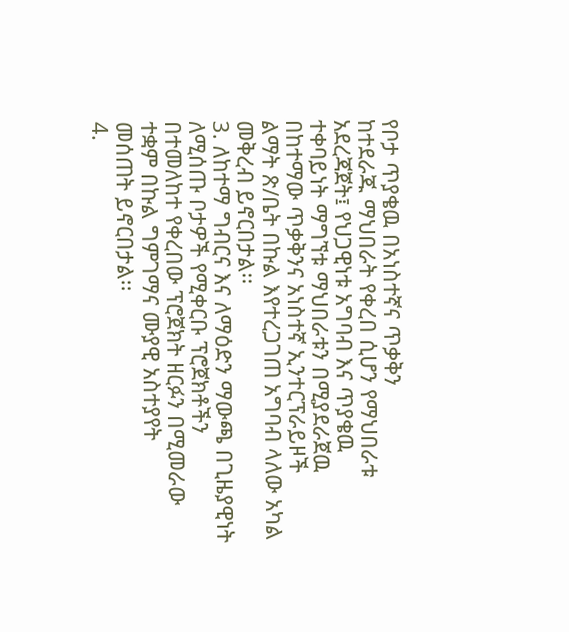የቦታ ጥያቄዉ በአነስተኛና ጥቃቅን
ከተደራጁ ማህበራት የቀረበ ሲሆን የማህበራቱ አደረጃጀት፤ የህጋዊነቱ አግባብ እና ጥያቄዉ
ተቀባይነት ማግኘቱ ማህበራቱን በሚያደራጀዉ በከተማው ጥቃቅንና አነስተኛ ኢንተርፕራይዞች
ልማት ጽ/ቤት በኩል እየተረጋገጠ አግባብ ላለው አካል መቅረብ ይኖርበታል፡፡
3. ለከተማ ግብርና እና ለማዕድን ማውጫ በጊዜያዊነት ለሚሰጡ ቦታዎች የሚቀርቡ ፕሮጀክቶችን
በተመለከተ የቀረበው ፕሮጀክት ዘርፉን በሚመራው ተቋም በኩል ግምገማና ሙያዊ አስተያየት
መሰጠት ይኖርበታል፡፡
4.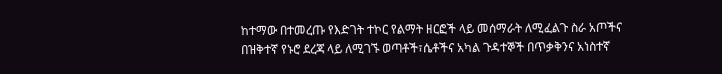ከተማው በተመረጡ የእድገት ተኮር የልማት ዘርፎች ላይ መሰማራት ለሚፈልጉ ስራ አጦችና
በዝቅተኛ የኑሮ ደረጃ ላይ ለሚገኙ ወጣቶች፣ሴቶችና አካል ጉዳተኞች በጥቃቅንና አነስተኛ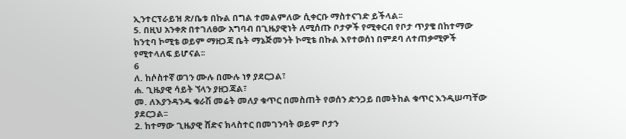ኢንተርፕራይዝ ጽ/ቤቱ በኩል በግል ተመልምለው ሲቀርቡ ማስተናገድ ይችላል፡፡
5. በዚህ አንቀጽ በተገለፀው አግባብ በጊዜያዊነት ለሚሰጡ ቦታዎች የሚቀርብ የቦታ ጥያቄ በከተማው
ከንቲባ ኮሚቴ ወይም ማዘጋጃ ቤት ማኔጅመንት ኮሚቴ በኩል እየተወሰነ በምደባ ለተጠቃሚዎች
የሚተላለፍ ይሆናል፡፡
6
ለ. ከሶስተኛ ወገን ሙሉ በሙሉ ነፃ ያደርጋል፣
ሐ. ጊዜያዊ ሳይት ኘላን ያዘጋጃል፣
መ. ለእያንዳንዱ ቁራሽ መሬት መለያ ቁጥር በመስጠት የወሰን ድንጋይ በመትከል ቁጥር እንዲሠጣቸው
ያደርጋል፡፡
2. ከተማው ጊዜያዊ ሸድና ክላስተር በመገንባት ወይም ቦታን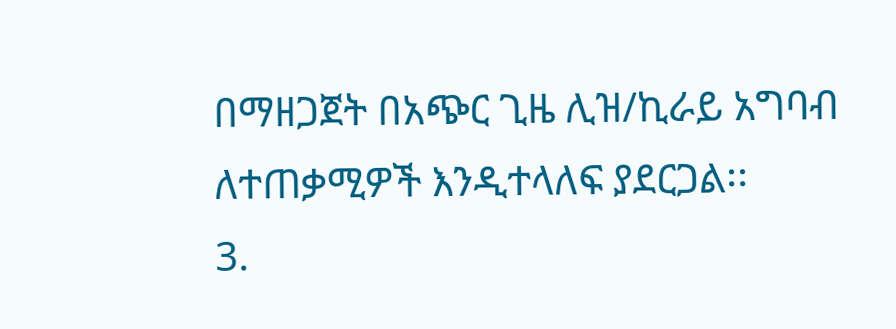በማዘጋጀት በአጭር ጊዜ ሊዝ/ኪራይ አግባብ
ለተጠቃሚዎች እንዲተላለፍ ያደርጋል፡፡
3.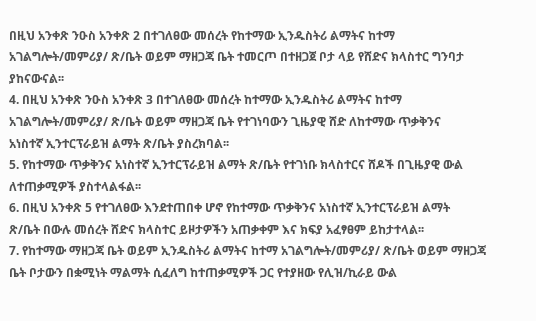በዚህ አንቀጽ ንዑስ አንቀጽ 2 በተገለፀው መሰረት የከተማው ኢንዱስትሪ ልማትና ከተማ
አገልግሎት/መምሪያ/ ጽ/ቤት ወይም ማዘጋጃ ቤት ተመርጦ በተዘጋጀ ቦታ ላይ የሸድና ክላስተር ግንባታ
ያከናውናል፡፡
4. በዚህ አንቀጽ ንዑስ አንቀጽ 3 በተገለፀው መሰረት ከተማው ኢንዱስትሪ ልማትና ከተማ
አገልግሎት/መምሪያ/ ጽ/ቤት ወይም ማዘጋጃ ቤት የተገነባውን ጊዜያዊ ሸድ ለከተማው ጥቃቅንና
አነስተኛ ኢንተርፕራይዝ ልማት ጽ/ቤት ያስረክባል፡፡
5. የከተማው ጥቃቅንና አነስተኛ ኢንተርፕራይዝ ልማት ጽ/ቤት የተገነቡ ክላስተርና ሸዶች በጊዜያዊ ውል
ለተጠቃሚዎች ያስተላልፋል፡፡
6. በዚህ አንቀጽ 5 የተገለፀው እንደተጠበቀ ሆኖ የከተማው ጥቃቅንና አነስተኛ ኢንተርፕራይዝ ልማት
ጽ/ቤት በውሉ መሰረት ሸድና ክላስተር ይዞታዎችን አጠቃቀም እና ክፍያ አፈፃፀም ይከታተላል፡፡
7. የከተማው ማዘጋጃ ቤት ወይም ኢንዱስትሪ ልማትና ከተማ አገልግሎት/መምሪያ/ ጽ/ቤት ወይም ማዘጋጃ
ቤት ቦታውን በቋሚነት ማልማት ሲፈለግ ከተጠቃሚዎች ጋር የተያዘው የሊዝ/ኪራይ ውል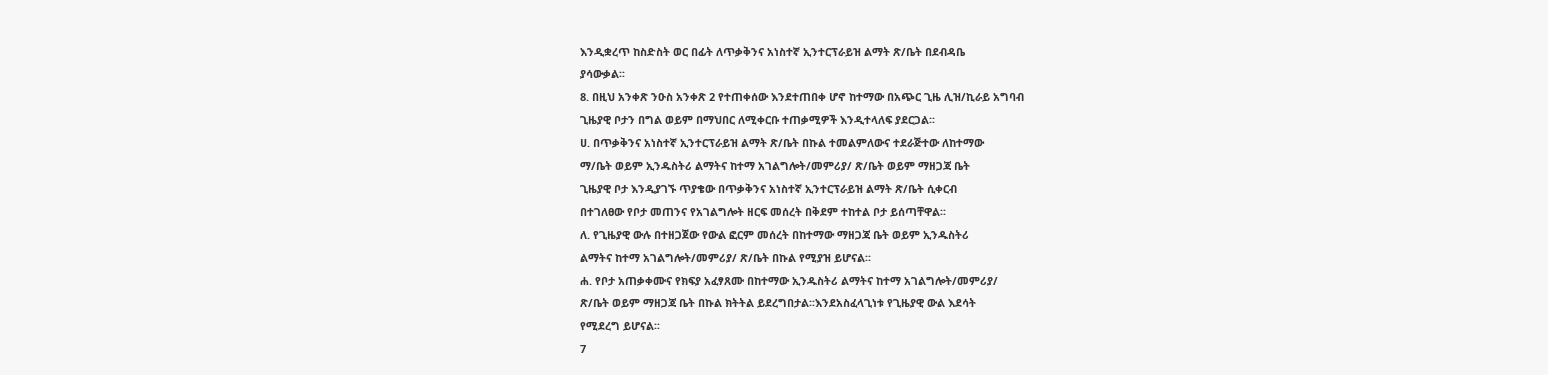እንዲቋረጥ ከስድስት ወር በፊት ለጥቃቅንና አነስተኛ ኢንተርፕራይዝ ልማት ጽ/ቤት በደብዳቤ
ያሳውቃል፡፡
8. በዚህ አንቀጽ ንዑስ አንቀጽ 2 የተጠቀሰው እንደተጠበቀ ሆኖ ከተማው በአጭር ጊዜ ሊዝ/ኪራይ አግባብ
ጊዜያዊ ቦታን በግል ወይም በማህበር ለሚቀርቡ ተጠቃሚዎች እንዲተላለፍ ያደርጋል፡፡
ሀ. በጥቃቅንና አነስተኛ ኢንተርፕራይዝ ልማት ጽ/ቤት በኩል ተመልምለውና ተደራጅተው ለከተማው
ማ/ቤት ወይም ኢንዱስትሪ ልማትና ከተማ አገልግሎት/መምሪያ/ ጽ/ቤት ወይም ማዘጋጃ ቤት
ጊዜያዊ ቦታ እንዲያገኙ ጥያቄው በጥቃቅንና አነስተኛ ኢንተርፕራይዝ ልማት ጽ/ቤት ሲቀርብ
በተገለፀው የቦታ መጠንና የአገልግሎት ዘርፍ መሰረት በቅደም ተከተል ቦታ ይሰጣቸዋል፡፡
ለ. የጊዜያዊ ውሉ በተዘጋጀው የውል ፎርም መሰረት በከተማው ማዘጋጃ ቤት ወይም ኢንዱስትሪ
ልማትና ከተማ አገልግሎት/መምሪያ/ ጽ/ቤት በኩል የሚያዝ ይሆናል፡፡
ሐ. የቦታ አጠቃቀሙና የክፍያ አፈፃጸሙ በከተማው ኢንዱስትሪ ልማትና ከተማ አገልግሎት/መምሪያ/
ጽ/ቤት ወይም ማዘጋጃ ቤት በኩል ክትትል ይደረግበታል፡፡እንደአስፈላጊነቱ የጊዜያዊ ውል እደሳት
የሚደረግ ይሆናል፡፡
7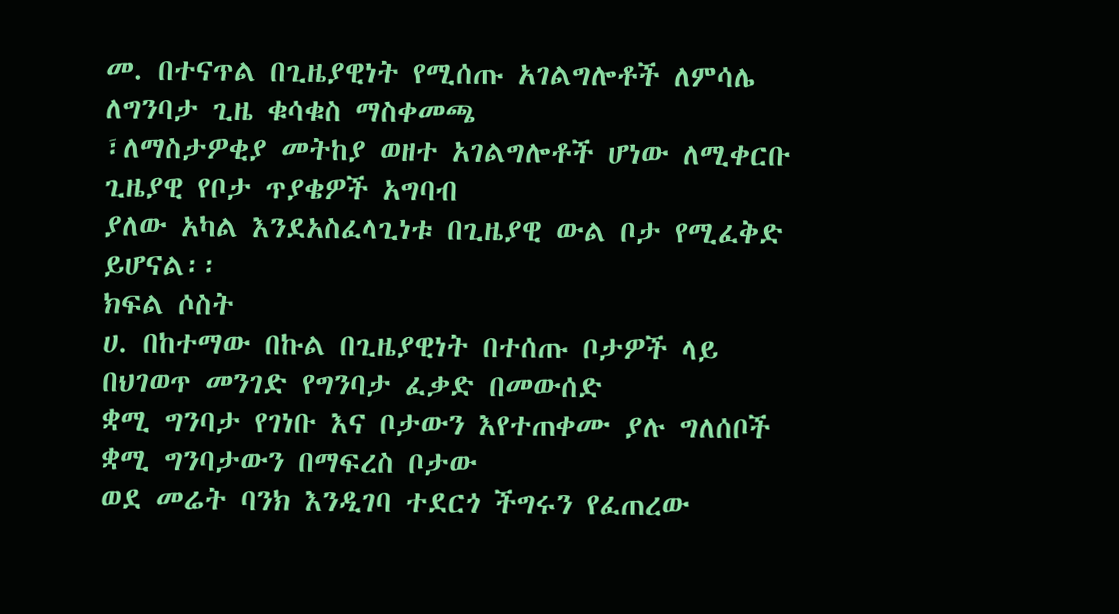መ. በተናጥል በጊዜያዊነት የሚሰጡ አገልግሎቶች ለምሳሌ ለግንባታ ጊዜ ቁሳቁስ ማስቀመጫ
፣ለማስታዎቂያ መትከያ ወዘተ አገልግሎቶች ሆነው ለሚቀርቡ ጊዜያዊ የቦታ ጥያቄዎች አግባብ
ያለው አካል እንደአስፈላጊነቱ በጊዜያዊ ውል ቦታ የሚፈቅድ ይሆናል፡፡
ክፍል ሶስት
ሀ. በከተማው በኩል በጊዜያዊነት በተሰጡ ቦታዎች ላይ በህገወጥ መንገድ የግንባታ ፈቃድ በመውሰድ
ቋሚ ግንባታ የገነቡ እና ቦታውን እየተጠቀሙ ያሉ ግለሰቦች ቋሚ ግንባታውን በማፍረስ ቦታው
ወደ መሬት ባንክ እንዲገባ ተደርጎ ችግሩን የፈጠረው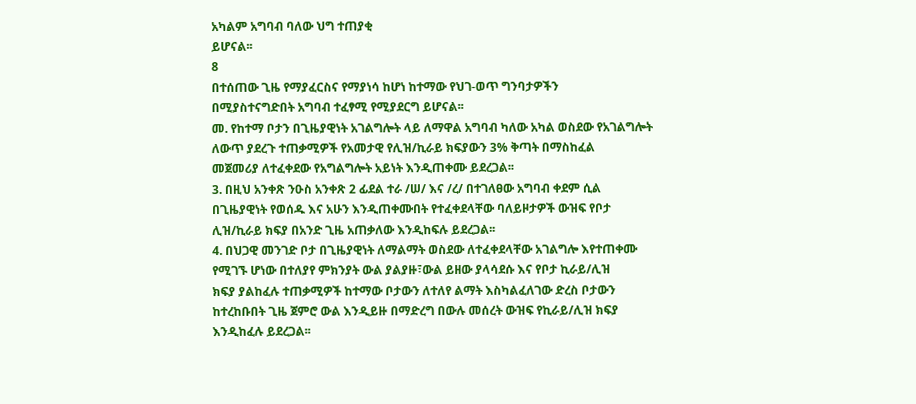አካልም አግባብ ባለው ህግ ተጠያቂ
ይሆናል፡፡
8
በተሰጠው ጊዜ የማያፈርስና የማያነሳ ከሆነ ከተማው የህገ-ወጥ ግንባታዎችን
በሚያስተናግድበት አግባብ ተፈፃሚ የሚያደርግ ይሆናል፡፡
መ. የከተማ ቦታን በጊዜያዊነት አገልግሎት ላይ ለማዋል አግባብ ካለው አካል ወስደው የአገልግሎት
ለውጥ ያደረጉ ተጠቃሚዎች የአመታዊ የሊዝ/ኪራይ ክፍያውን 3% ቅጣት በማስከፈል
መጀመሪያ ለተፈቀደው የአግልግሎት አይነት እንዲጠቀሙ ይደረጋል፡፡
3. በዚህ አንቀጽ ንዑስ አንቀጽ 2 ፊደል ተራ /ሠ/ እና /ረ/ በተገለፀው አግባብ ቀደም ሲል
በጊዜያዊነት የወሰዱ እና አሁን እንዲጠቀሙበት የተፈቀደላቸው ባለይዞታዎች ውዝፍ የቦታ
ሊዝ/ኪራይ ክፍያ በአንድ ጊዜ አጠቃለው እንዲከፍሉ ይደረጋል፡፡
4. በህጋዊ መንገድ ቦታ በጊዜያዊነት ለማልማት ወስደው ለተፈቀደላቸው አገልግሎ እየተጠቀሙ
የሚገኙ ሆነው በተለያየ ምክንያት ውል ያልያዙ፣ውል ይዘው ያላሳደሱ እና የቦታ ኪራይ/ሊዝ
ክፍያ ያልከፈሉ ተጠቃሚዎች ከተማው ቦታውን ለተለየ ልማት እስካልፈለገው ድረስ ቦታውን
ከተረከቡበት ጊዜ ጀምሮ ውል እንዲይዙ በማድረግ በውሉ መሰረት ውዝፍ የኪራይ/ሊዝ ክፍያ
እንዲከፈሉ ይደረጋል፡፡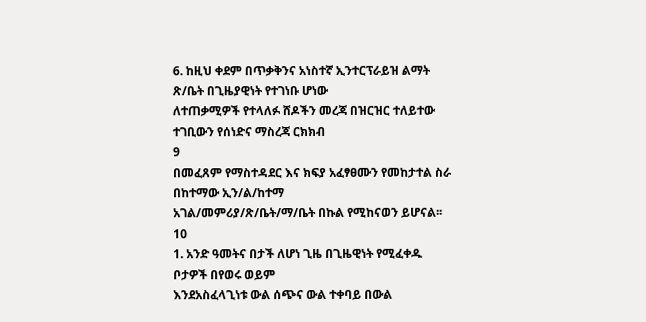6. ከዚህ ቀደም በጥቃቅንና አነስተኛ ኢንተርፕራይዝ ልማት ጽ/ቤት በጊዜያዊነት የተገነቡ ሆነው
ለተጠቃሚዎች የተላለፉ ሸዶችን መረጃ በዝርዝር ተለይተው ተገቢውን የሰነድና ማስረጃ ርክክብ
9
በመፈጸም የማስተዳደር እና ክፍያ አፈፃፀሙን የመከታተል ስራ በከተማው ኢን/ል/ከተማ
አገል/መምሪያ/ጽ/ቤት/ማ/ቤት በኩል የሚከናወን ይሆናል፡፡
10
1. አንድ ዓመትና በታች ለሆነ ጊዜ በጊዜዊነት የሚፈቀዱ ቦታዎች በየወሩ ወይም
እንደአስፈላጊነቱ ውል ሰጭና ውል ተቀባይ በውል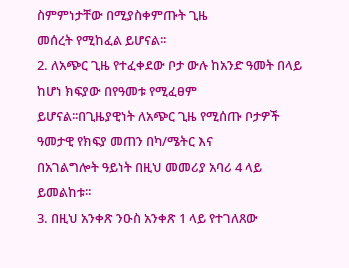ስምምነታቸው በሚያስቀምጡት ጊዜ
መሰረት የሚከፈል ይሆናል፡፡
2. ለአጭር ጊዜ የተፈቀደው ቦታ ውሉ ከአንድ ዓመት በላይ ከሆነ ክፍያው በየዓመቱ የሚፈፀም
ይሆናል፡፡በጊዜያዊነት ለአጭር ጊዜ የሚሰጡ ቦታዎች ዓመታዊ የክፍያ መጠን በካ/ሜትር እና
በአገልግሎት ዓይነት በዚህ መመሪያ አባሪ 4 ላይ ይመልከቱ፡፡
3. በዚህ አንቀጽ ንዑስ አንቀጽ 1 ላይ የተገለጸው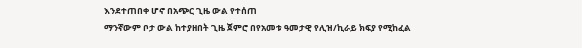እንደተጠበቀ ሆኖ በአጭር ጊዜ ውል የተሰጠ
ማንኛውም ቦታ ውል ከተያዘበት ጊዜ ጀምሮ በየአመቱ ዓመታዊ የሊዝ/ኪራይ ክፍያ የሚከፈል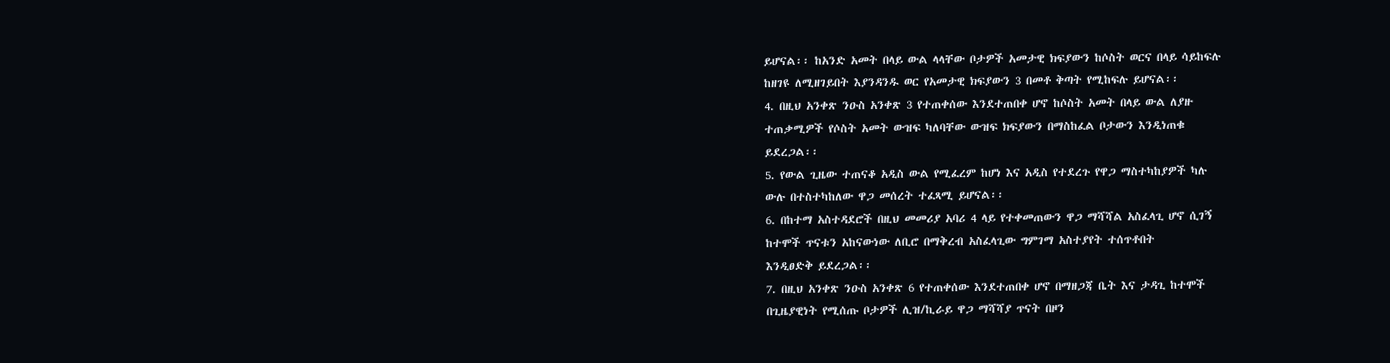ይሆናል፡፡ ከአንድ አመት በላይ ውል ላላቸው ቦታዎች አመታዊ ክፍያውን ከሶስት ወርና በላይ ሳይከፍሉ
ከዘገዩ ለሚዘገይበት እያንዳንዱ ወር የአመታዊ ክፍያውን 3 በመቶ ቅጣት የሚከፍሉ ይሆናል፡፡
4. በዚህ አንቀጽ ንዑስ አንቀጽ 3 የተጠቀሰው እንደተጠበቀ ሆኖ ከሶስት አመት በላይ ውል ለያዙ
ተጠቃሚዎች የሶስት አመት ውዝፍ ካለባቸው ውዝፍ ክፍያውን በማስከፈል ቦታውን እንዲነጠቁ
ይደረጋል፡፡
5. የውል ጊዜው ተጠናቆ አዲስ ውል የሚፈረም ከሆነ እና አዲስ የተደረጉ የዋጋ ማስተካከያዎች ካሉ
ውሉ በተስተካከለው ዋጋ መሰረት ተፈጻሚ ይሆናል፡፡
6. በከተማ አስተዳደሮች በዚህ መመሪያ አባሪ 4 ላይ የተቀመጠውን ዋጋ ማሻሻል አስፈላጊ ሆኖ ሲገኝ
ከተሞች ጥናቱን አከናውነው ለቢሮ በማቅረብ አስፈላጊው ግምገማ አስተያየት ተሰጥቶበት
እንዲፀድቅ ይደረጋል፡፡
7. በዚህ አንቀጽ ንዑስ አንቀጽ 6 የተጠቀሰው እንደተጠበቀ ሆኖ በማዘጋጃ ቤት እና ታዳጊ ከተሞች
በጊዜያዊነት የሚሰጡ ቦታዎች ሊዝ/ኪራይ ዋጋ ማሻሻያ ጥናት በዞን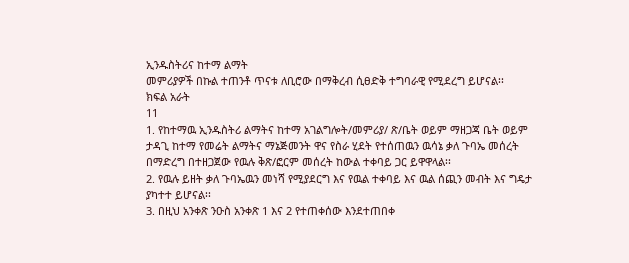ኢንዱስትሪና ከተማ ልማት
መምሪያዎች በኩል ተጠንቶ ጥናቱ ለቢሮው በማቅረብ ሲፀድቅ ተግባራዊ የሚደረግ ይሆናል፡፡
ክፍል አራት
11
1. የከተማዉ ኢንዱስትሪ ልማትና ከተማ አገልግሎት/መምሪያ/ ጽ/ቤት ወይም ማዘጋጃ ቤት ወይም
ታዳጊ ከተማ የመሬት ልማትና ማኔጅመንት ዋና የስራ ሂደት የተሰጠዉን ዉሳኔ ቃለ ጉባኤ መሰረት
በማድረግ በተዘጋጀው የዉሉ ቅጽ/ፎርም መሰረት ከውል ተቀባይ ጋር ይዋዋላል፡፡
2. የዉሉ ይዘት ቃለ ጉባኤዉን መነሻ የሚያደርግ እና የዉል ተቀባይ እና ዉል ሰጪን መብት እና ግዴታ
ያካተተ ይሆናል፡፡
3. በዚህ አንቀጽ ንዑስ አንቀጽ 1 እና 2 የተጠቀሰው እንደተጠበቀ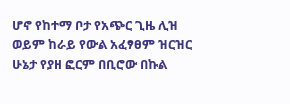ሆኖ የከተማ ቦታ የአጭር ጊዜ ሊዝ
ወይም ከራይ የውል አፈፃፀም ዝርዝር ሁኔታ የያዘ ፎርም በቢሮው በኩል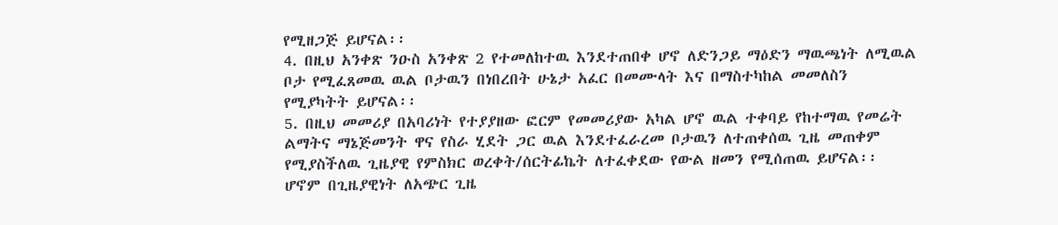የሚዘጋጅ ይሆናል፡፡
4. በዚህ አንቀጽ ንዑስ አንቀጽ 2 የተመለከተዉ እንደተጠበቀ ሆኖ ለድንጋይ ማዕድን ማዉጫነት ለሚዉል
ቦታ የሚፈጸመዉ ዉል ቦታዉን በነበረበት ሁኔታ አፈር በመሙላት እና በማስተካከል መመለስን
የሚያካትት ይሆናል፡፡
5. በዚህ መመሪያ በአባሪነት የተያያዘው ፎርም የመመሪያው አካል ሆኖ ዉል ተቀባይ የከተማዉ የመሬት
ልማትና ማኔጅመንት ዋና የስራ ሂደት ጋር ዉል እንደተፈራረመ ቦታዉን ለተጠቀሰዉ ጊዜ መጠቀም
የሚያስችለዉ ጊዜያዊ የምስክር ወረቀት/ሰርትፊኬት ለተፈቀደው የውል ዘመን የሚሰጠዉ ይሆናል፡፡
ሆኖም በጊዜያዊነት ለአጭር ጊዜ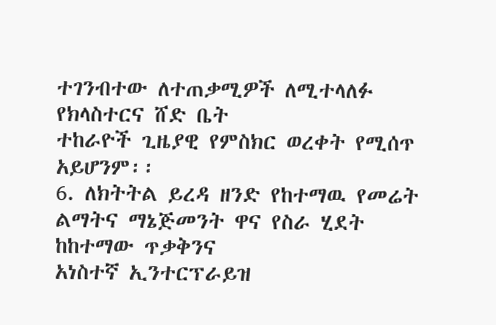ተገንብተው ለተጠቃሚዎች ለሚተላለፉ የክላስተርና ሸድ ቤት
ተከራዮች ጊዜያዊ የምስክር ወረቀት የሚሰጥ አይሆንም፡፡
6. ለክትትል ይረዳ ዘንድ የከተማዉ የመሬት ልማትና ማኔጅመንት ዋና የስራ ሂደት ከከተማው ጥቃቅንና
አነስተኛ ኢንተርፕራይዝ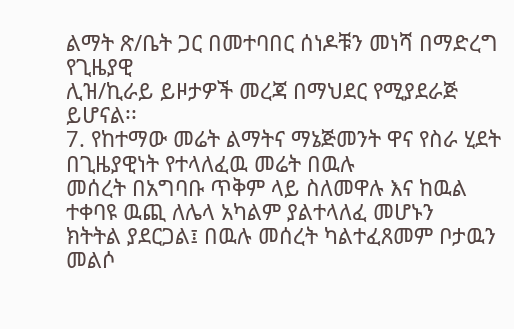ልማት ጽ/ቤት ጋር በመተባበር ሰነዶቹን መነሻ በማድረግ የጊዜያዊ
ሊዝ/ኪራይ ይዞታዎች መረጃ በማህደር የሚያደራጅ ይሆናል፡፡
7. የከተማው መሬት ልማትና ማኔጅመንት ዋና የስራ ሂደት በጊዜያዊነት የተላለፈዉ መሬት በዉሉ
መሰረት በአግባቡ ጥቅም ላይ ስለመዋሉ እና ከዉል ተቀባዩ ዉጪ ለሌላ አካልም ያልተላለፈ መሆኑን
ክትትል ያደርጋል፤ በዉሉ መሰረት ካልተፈጸመም ቦታዉን መልሶ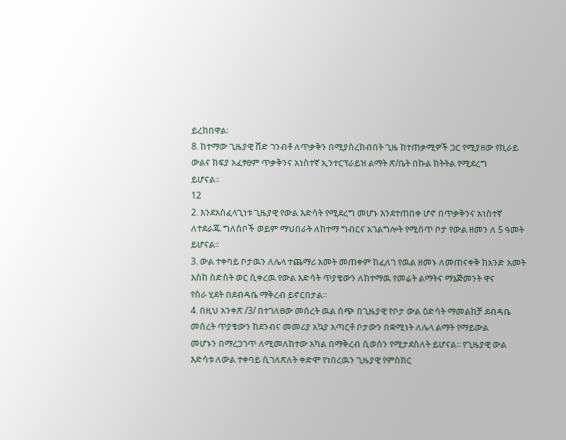ይረከበዋል፡
8. ከተማው ጊዜያዊ ሸድ ገንብቶ ለጥቃቅን በሚያስረክብበት ጊዜ ከተጠቃሚዎች ጋር የሚያዘው የኪራይ
ውልና ክፍያ አፈፃፀም ጥቃቅንና አነስተኛ ኢንተርፕራይዝ ልማት ጽ/ቤት በኩል ክትትል የሚደረግ
ይሆናል፡፡
12
2. እንደአስፈላጊነቱ ጊዜያዊ የውል እድሳት የሚደረግ መሆኑ እንደተጠበቀ ሆኖ በጥቃቅንና አነስተኛ
ለተደራጁ ግለሰቦች ወይም ማህበራት ለከተማ ግብርና አገልግሎት የሚሰጥ ቦታ የውል ዘመን ለ 5 ዓመት
ይሆናል፡፡
3. ውል ተቀባይ ቦታዉን ለሌላ ተጨማሪ አመት መጠቀም ከፈለገ የዉል ዘመኑ ለመጠናቀቅ ከአንድ አመት
እስከ ስድስት ወር ሲቀረዉ የውል እድሳት ጥያቄውን ለከተማዉ የመሬት ልማትና ማኔጅመንት ዋና
የስራ ሂደት በደብዳቤ ማቅረብ ይኖርበታል፡፡
4. በዚህ አንቀጽ /3/ በተገለፀው መሰረት ዉል ሰጭ በጊዜያዊ የቦታ ውል ዕድሳት ማመልከቻ ደብዳቤ
መሰረት ጥያቄውን ከደንብና መመሪያ አኳያ አጣርቶ ቦታውን በቋሚነት ለሌላ ልማት የማይውል
መሆኑን በማረጋገጥ ለሚመለከተው አካል በማቅረብ ሲወሰን የሚታደስለት ይሆናል፡፡ የጊዜያዊ ውል
እድሳቱ ለውል ተቀባይ ሲገለጽለት ቀድሞ የነበረዉን ጊዜያዊ የምስክር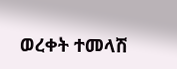ወረቀት ተመላሽ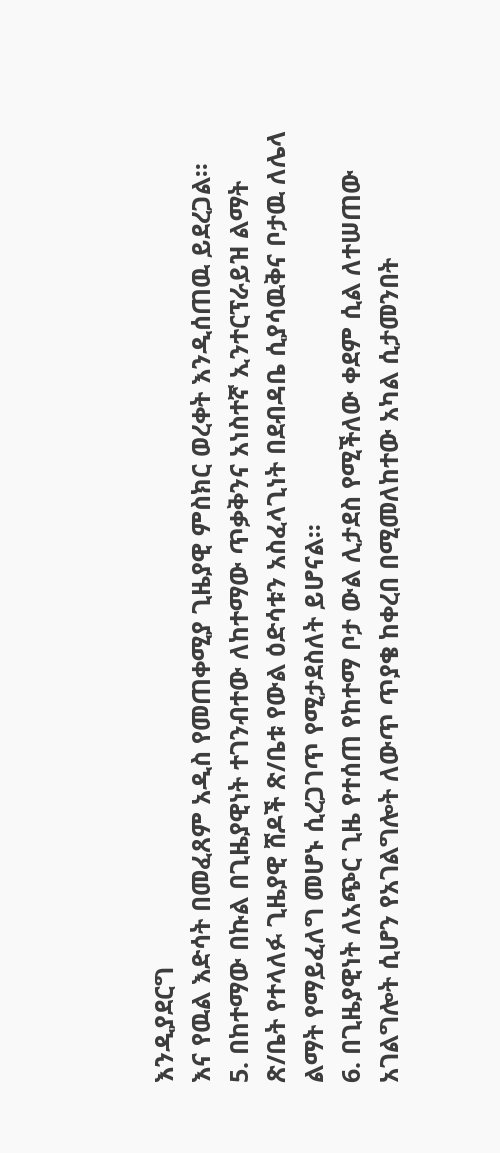እንዲያደርግ
እና የዉል እድሳት በመፈጸም አዲስ የመጠቀሚያ ጊዜያዊ ምስክር ወረቀት እንዲሰጠዉ ይደረጋል፡፡
5. በከተማው በኩል በጊዜያዊነት ተገንብተው ለከተማው ጥቃቅንና አነስተኛ ኢንተርፕራይዝ ልማት
ጽ/ቤት የተላለፉ ጊዜያዊ ሸዶች ጽ/ቤቱ የውል ዕድሳቱን አስፈላጊነት በደብዳቤ ሲያሳዉቅና ቦታዉ ለሌላ
ልማት የማይፈለግ መሆኑ ሲረጋገጥ የሚታደስለት ይሆናል፡፡
6. በጊዜያዊነት ለአጭር ጊዜ የተሰጠ የከተማ ቦታ ውል ሊታደስ የሚችለው ቀደም ሲል ለተሠጠው
አገልግሎት ሲሆን የአገልግሎት ለውጥ ጥያቄ ከቀረበ በሚመለከተው አካል ሲታመንበት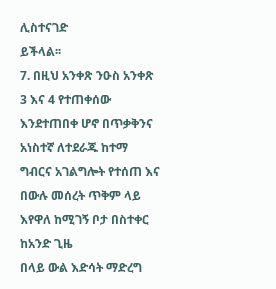ሊስተናገድ
ይችላል፡፡
7. በዚህ አንቀጽ ንዑስ አንቀጽ 3 እና 4 የተጠቀሰው እንደተጠበቀ ሆኖ በጥቃቅንና አነስተኛ ለተደራጁ ከተማ
ግብርና አገልግሎት የተሰጠ እና በውሉ መሰረት ጥቅም ላይ እየዋለ ከሚገኝ ቦታ በስተቀር ከአንድ ጊዜ
በላይ ውል እድሳት ማድረግ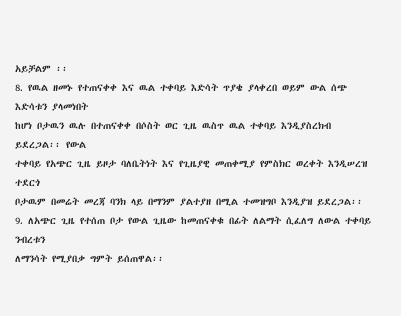አይቻልም ፡፡
8. የዉል ዘመኑ የተጠናቀቀ እና ዉል ተቀባይ እድሳት ጥያቄ ያላቀረበ ወይም ውል ሰጭ እድሳቱን ያላመነበት
ከሆነ ቦታዉን ዉሉ በተጠናቀቀ በሶስት ወር ጊዜ ዉስጥ ዉል ተቀባይ እንዲያስረክብ ይደረጋል፡፡ የውል
ተቀባይ የአጭር ጊዜ ይዞታ ባለቤትነት እና የጊዜያዊ መጠቀሚያ የምስክር ወረቀት እንዲሠረዝ ተደርጎ
ቦታዉም በመሬት መረጃ ባንክ ላይ በማንም ያልተያዘ በሚል ተመዝግቦ እንዲያዝ ይደረጋል፡፡
9. ለአጭር ጊዜ የተሰጠ ቦታ የውል ጊዜው ከመጠናቀቁ በፊት ለልማት ሲፈለግ ለውል ተቀባይ ንብረቱን
ለማንሳት የሚያበቃ ግምት ይሰጠዋል፡፡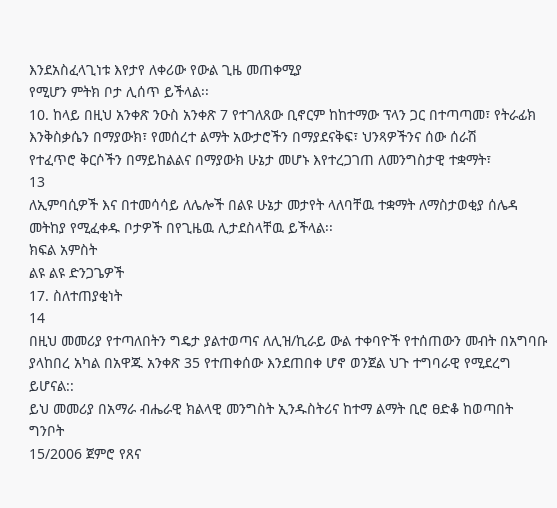እንደአስፈላጊነቱ እየታየ ለቀሪው የውል ጊዜ መጠቀሚያ
የሚሆን ምትክ ቦታ ሊሰጥ ይችላል፡፡
10. ከላይ በዚህ አንቀጽ ንዑስ አንቀጽ 7 የተገለጸው ቢኖርም ከከተማው ፕላን ጋር በተጣጣመ፣ የትራፊክ
እንቅስቃሴን በማያውክ፣ የመሰረተ ልማት አውታሮችን በማያደናቅፍ፣ ህንጻዎችንና ሰው ሰራሽ
የተፈጥሮ ቅርሶችን በማይከልልና በማያውክ ሁኔታ መሆኑ እየተረጋገጠ ለመንግስታዊ ተቋማት፣
13
ለኢምባሲዎች እና በተመሳሳይ ለሌሎች በልዩ ሁኔታ መታየት ላለባቸዉ ተቋማት ለማስታወቂያ ሰሌዳ
መትከያ የሚፈቀዱ ቦታዎች በየጊዜዉ ሊታደስላቸዉ ይችላል፡፡
ክፍል አምስት
ልዩ ልዩ ድንጋጌዎች
17. ስለተጠያቂነት
14
በዚህ መመሪያ የተጣለበትን ግዴታ ያልተወጣና ለሊዝ/ኪራይ ውል ተቀባዮች የተሰጠውን መብት በአግባቡ
ያላከበረ አካል በአዋጁ አንቀጽ 35 የተጠቀሰው እንደጠበቀ ሆኖ ወንጀል ህጉ ተግባራዊ የሚደረግ ይሆናል::
ይህ መመሪያ በአማራ ብሔራዊ ክልላዊ መንግስት ኢንዱስትሪና ከተማ ልማት ቢሮ ፀድቆ ከወጣበት ግንቦት
15/2006 ጀምሮ የጸና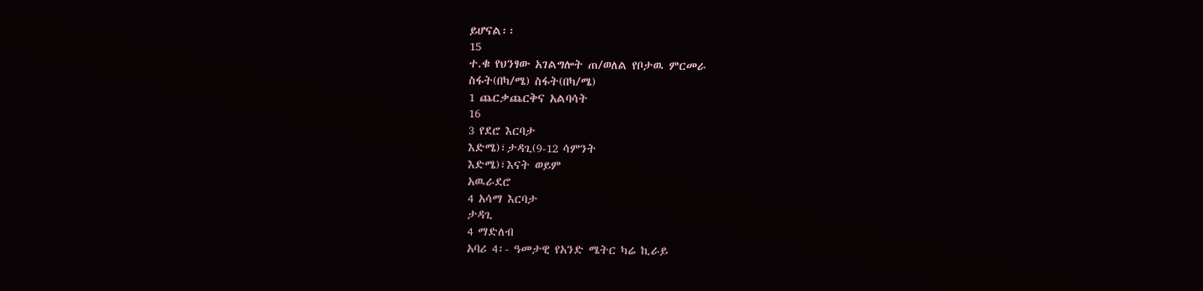ይሆናል፡፡
15
ተ.ቁ የህንፃው አገልግሎት ጠ/ወለል የቦታዉ ምርመራ
ስፋት(በካ/ሜ) ስፋት(በካ/ሜ)
1 ጨርቃጨርቅና አልባሳት
16
3 የደሮ እርባታ
እድሜ)፣ታዳጊ(9-12 ሳምንት
እድሜ)፣እናት ወይም
አዉራደሮ
4 አሳማ እርባታ
ታዳጊ
4 ማድለብ
አባሪ 4፡- ዓመታዊ የአንድ ሜትር ካሬ ኪራይ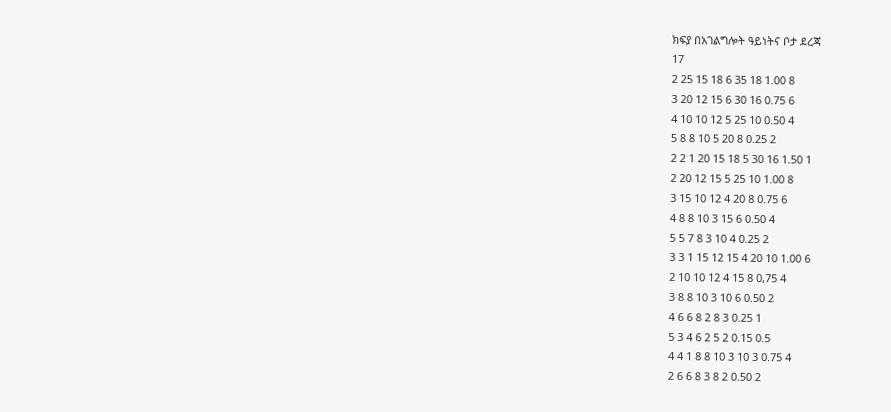ክፍያ በአገልግሎት ዓይነትና ቦታ ደረጃ
17
2 25 15 18 6 35 18 1.00 8
3 20 12 15 6 30 16 0.75 6
4 10 10 12 5 25 10 0.50 4
5 8 8 10 5 20 8 0.25 2
2 2 1 20 15 18 5 30 16 1.50 1
2 20 12 15 5 25 10 1.00 8
3 15 10 12 4 20 8 0.75 6
4 8 8 10 3 15 6 0.50 4
5 5 7 8 3 10 4 0.25 2
3 3 1 15 12 15 4 20 10 1.00 6
2 10 10 12 4 15 8 0,75 4
3 8 8 10 3 10 6 0.50 2
4 6 6 8 2 8 3 0.25 1
5 3 4 6 2 5 2 0.15 0.5
4 4 1 8 8 10 3 10 3 0.75 4
2 6 6 8 3 8 2 0.50 2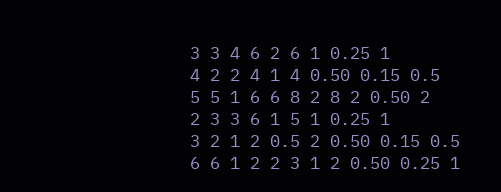3 3 4 6 2 6 1 0.25 1
4 2 2 4 1 4 0.50 0.15 0.5
5 5 1 6 6 8 2 8 2 0.50 2
2 3 3 6 1 5 1 0.25 1
3 2 1 2 0.5 2 0.50 0.15 0.5
6 6 1 2 2 3 1 2 0.50 0.25 1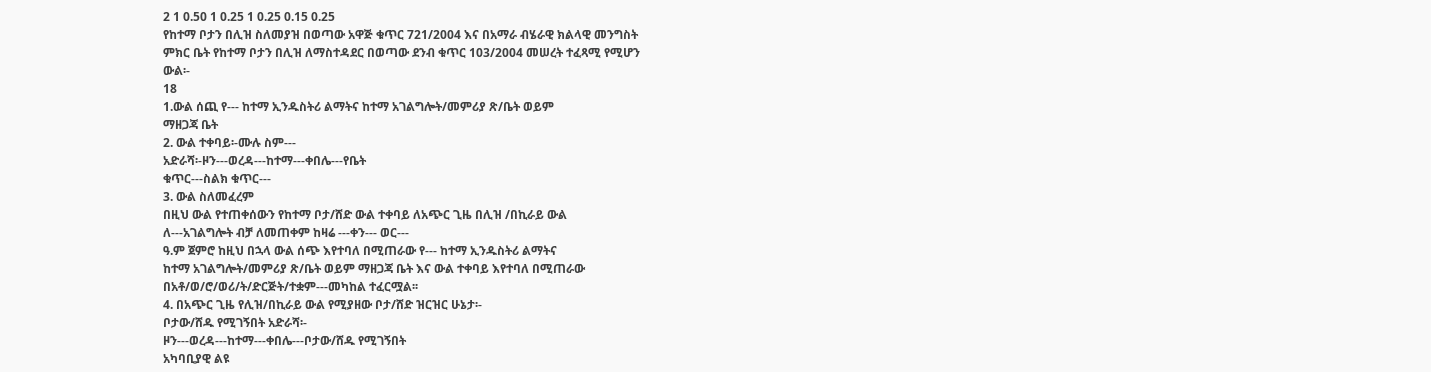2 1 0.50 1 0.25 1 0.25 0.15 0.25
የከተማ ቦታን በሊዝ ስለመያዝ በወጣው አዋጅ ቁጥር 721/2004 እና በአማራ ብሄራዊ ክልላዊ መንግስት
ምክር ቤት የከተማ ቦታን በሊዝ ለማስተዳደር በወጣው ደንብ ቁጥር 103/2004 መሠረት ተፈጻሚ የሚሆን
ውል፡-
18
1.ውል ሰጪ የ--- ከተማ ኢንዱስትሪ ልማትና ከተማ አገልግሎት/መምሪያ ጽ/ቤት ወይም
ማዘጋጃ ቤት
2. ውል ተቀባይ፡-ሙሉ ስም---
አድራሻ፡-ዞን---ወረዳ---ከተማ---ቀበሌ---የቤት
ቁጥር---ስልክ ቁጥር---
3. ውል ስለመፈረም
በዚህ ውል የተጠቀሰውን የከተማ ቦታ/ሸድ ውል ተቀባይ ለአጭር ጊዜ በሊዝ /በኪራይ ውል
ለ---አገልግሎት ብቻ ለመጠቀም ከዛሬ ---ቀን--- ወር---
ዓ.ም ጀምሮ ከዚህ በኋላ ውል ሰጭ እየተባለ በሚጠራው የ--- ከተማ ኢንዱስትሪ ልማትና
ከተማ አገልግሎት/መምሪያ ጽ/ቤት ወይም ማዘጋጃ ቤት እና ውል ተቀባይ እየተባለ በሚጠራው
በአቶ/ወ/ሮ/ወሪ/ት/ድርጅት/ተቋም---መካከል ተፈርሟል፡፡
4. በአጭር ጊዜ የሊዝ/በኪራይ ውል የሚያዘው ቦታ/ሸድ ዝርዝር ሁኔታ፡-
ቦታው/ሸዱ የሚገኝበት አድራሻ፡-
ዞን---ወረዳ---ከተማ---ቀበሌ---ቦታው/ሸዱ የሚገኝበት
አካባቢያዊ ልዩ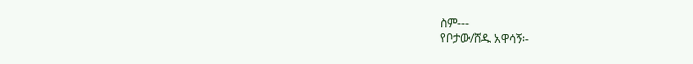ስም---
የቦታው/ሸዱ አዋሳኝ፡-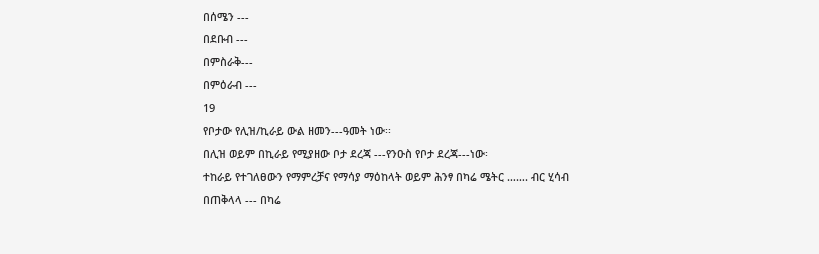በሰሜን ---
በደቡብ ---
በምስራቅ---
በምዕራብ ---
19
የቦታው የሊዝ/ኪራይ ውል ዘመን---ዓመት ነው፡፡
በሊዝ ወይም በኪራይ የሚያዘው ቦታ ደረጃ ---የንዑስ የቦታ ደረጃ---ነው፡
ተከራይ የተገለፀውን የማምረቻና የማሳያ ማዕከላት ወይም ሕንፃ በካሬ ሜትር ……. ብር ሂሳብ
በጠቅላላ --- በካሬ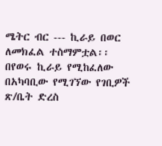ሜትር ብር --- ኪራይ በወር
ለመክፈል ተስማምቷል፡፡
በየወሩ ኪራይ የሚከፈለው በአካባቢው የሚገኘው የገቢዎች ጽ/ቤት ድረስ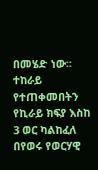በመሄድ ነው፡፡ ተከራይ
የተጠቀመበትን የኪራይ ክፍያ እስከ 3 ወር ካልከፈለ በየወሩ የወርሃዊ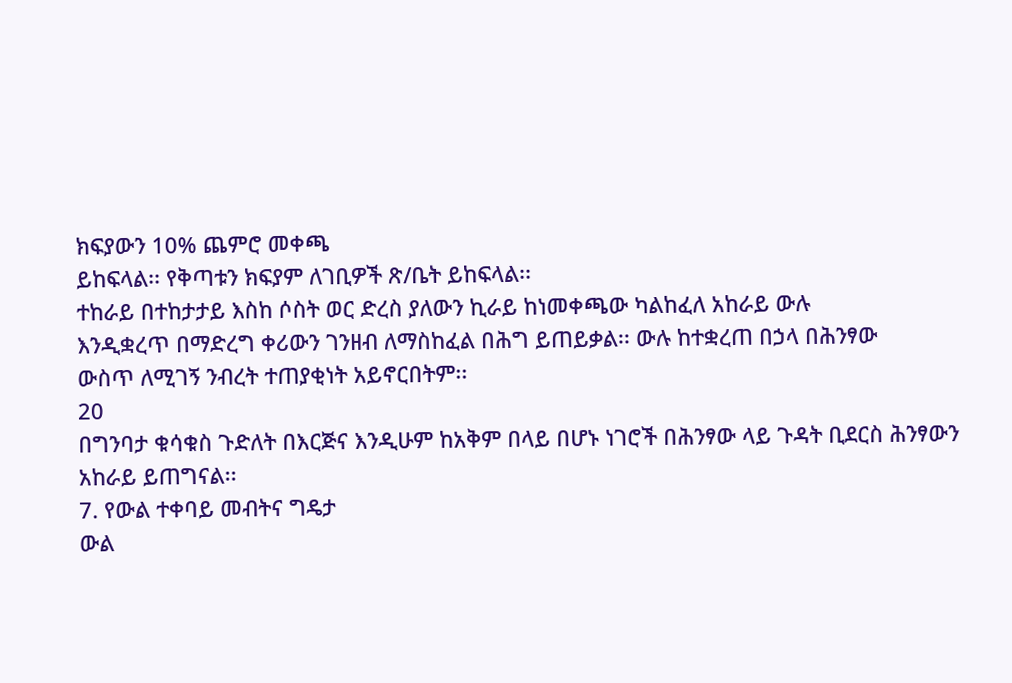ክፍያውን 10% ጨምሮ መቀጫ
ይከፍላል፡፡ የቅጣቱን ክፍያም ለገቢዎች ጽ/ቤት ይከፍላል፡፡
ተከራይ በተከታታይ እስከ ሶስት ወር ድረስ ያለውን ኪራይ ከነመቀጫው ካልከፈለ አከራይ ውሉ
እንዲቋረጥ በማድረግ ቀሪውን ገንዘብ ለማስከፈል በሕግ ይጠይቃል፡፡ ውሉ ከተቋረጠ በኃላ በሕንፃው
ውስጥ ለሚገኝ ንብረት ተጠያቂነት አይኖርበትም፡፡
20
በግንባታ ቁሳቁስ ጉድለት በእርጅና እንዲሁም ከአቅም በላይ በሆኑ ነገሮች በሕንፃው ላይ ጉዳት ቢደርስ ሕንፃውን
አከራይ ይጠግናል፡፡
7. የውል ተቀባይ መብትና ግዴታ
ውል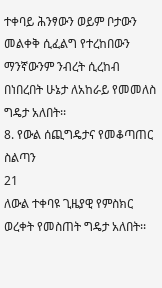ተቀባይ ሕንፃውን ወይም ቦታውን መልቀቅ ሲፈልግ የተረከበውን ማንኛውንም ንብረት ሲረከብ
በነበረበት ሁኔታ ለአከራይ የመመለስ ግዴታ አለበት፡፡
8. የውል ሰጪግዴታና የመቆጣጠር ስልጣን
21
ለውል ተቀባዩ ጊዜያዊ የምስክር ወረቀት የመስጠት ግዴታ አለበት፡፡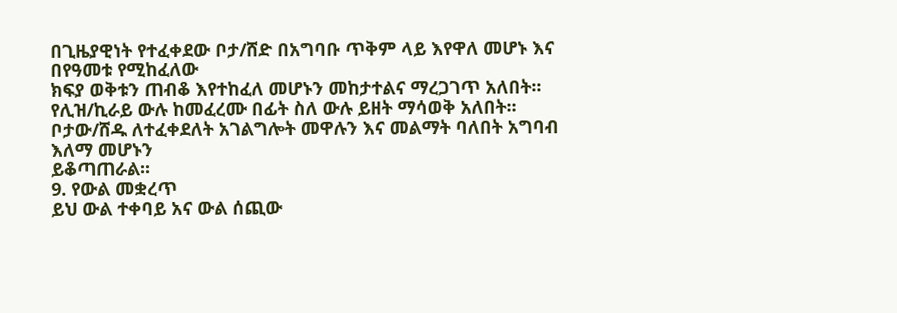በጊዜያዊነት የተፈቀደው ቦታ/ሸድ በአግባቡ ጥቅም ላይ እየዋለ መሆኑ እና በየዓመቱ የሚከፈለው
ክፍያ ወቅቱን ጠብቆ እየተከፈለ መሆኑን መከታተልና ማረጋገጥ አለበት፡፡
የሊዝ/ኪራይ ውሉ ከመፈረሙ በፊት ስለ ውሉ ይዘት ማሳወቅ አለበት፡፡
ቦታው/ሸዱ ለተፈቀደለት አገልግሎት መዋሉን እና መልማት ባለበት አግባብ እለማ መሆኑን
ይቆጣጠራል፡፡
9. የውል መቋረጥ
ይህ ውል ተቀባይ አና ውል ሰጪው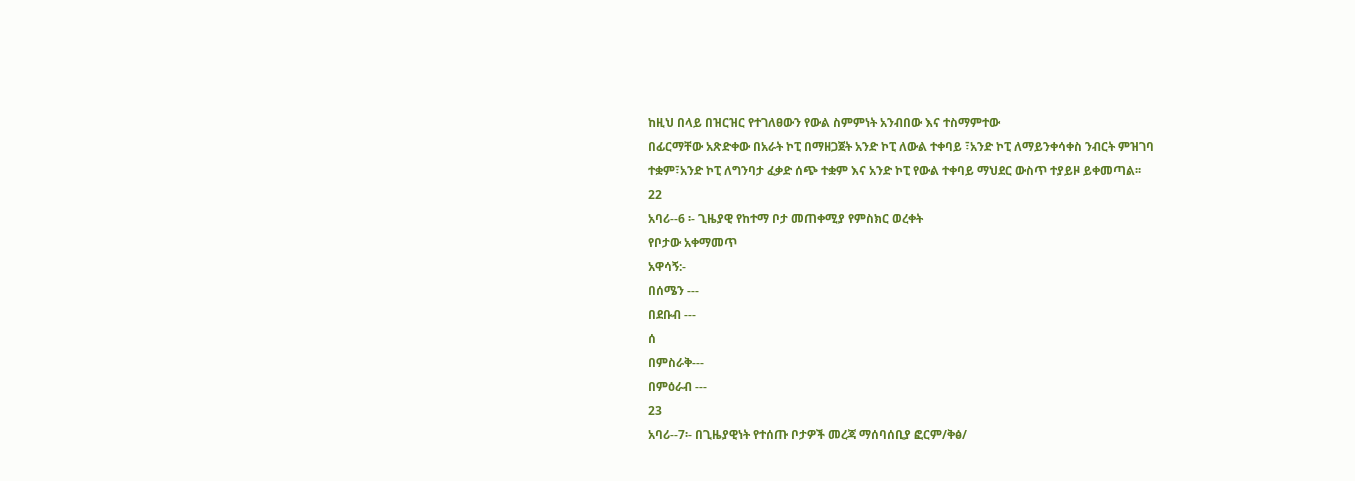ከዚህ በላይ በዝርዝር የተገለፀውን የውል ስምምነት አንብበው እና ተስማምተው
በፊርማቸው አጽድቀው በአራት ኮፒ በማዘጋጀት አንድ ኮፒ ለውል ተቀባይ ፣አንድ ኮፒ ለማይንቀሳቀስ ንብርት ምዝገባ
ተቋም፣አንድ ኮፒ ለግንባታ ፈቃድ ሰጭ ተቋም እና አንድ ኮፒ የውል ተቀባይ ማህደር ውስጥ ተያይዞ ይቀመጣል፡፡
22
አባሪ--6 ፡- ጊዜያዊ የከተማ ቦታ መጠቀሚያ የምስክር ወረቀት
የቦታው አቀማመጥ
አዋሳኝ:-
በሰሜን ---
በደቡብ ---
ሰ
በምስራቅ---
በምዕራብ ---
23
አባሪ--7፡- በጊዜያዊነት የተሰጡ ቦታዎች መረጃ ማሰባሰቢያ ፎርም/ቅፅ/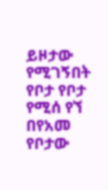ይዞታው የሚገኝበት የቦታ የቦታ የሚሰ የኘ በየአመ የቦታው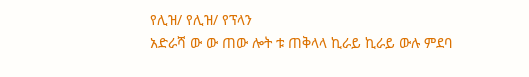የሊዝ/ የሊዝ/ የፕላን
አድራሻ ው ው ጠው ሎት ቱ ጠቅላላ ኪራይ ኪራይ ውሉ ምደባ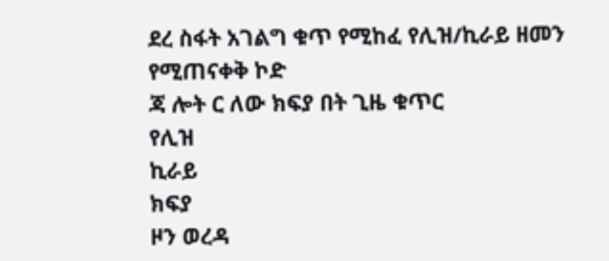ደረ ስፋት አገልግ ቁጥ የሚከፈ የሊዝ/ኪራይ ዘመን የሚጠናቀቅ ኮድ
ጃ ሎት ር ለው ክፍያ በት ጊዜ ቁጥር
የሊዝ
ኪራይ
ክፍያ
ዞን ወረዳ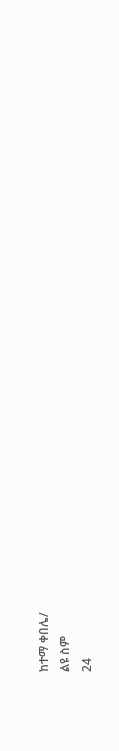ከተማ ቀበሌ/
ልዩ ስም
24